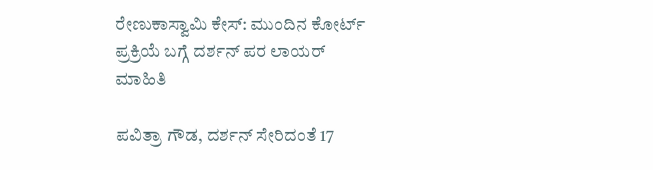ರೇಣುಕಾಸ್ವಾಮಿ ಕೇಸ್: ಮುಂದಿನ ಕೋರ್ಟ್ ಪ್ರಕ್ರಿಯೆ ಬಗ್ಗೆ ದರ್ಶನ್ ಪರ ಲಾಯರ್ ಮಾಹಿತಿ

ಪವಿತ್ರಾ ಗೌಡ, ದರ್ಶನ್ ಸೇರಿದಂತೆ 17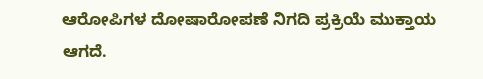ಆರೋಪಿಗಳ ದೋಷಾರೋಪಣೆ ನಿಗದಿ ಪ್ರಕ್ರಿಯೆ ಮುಕ್ತಾಯ ಆಗದೆ.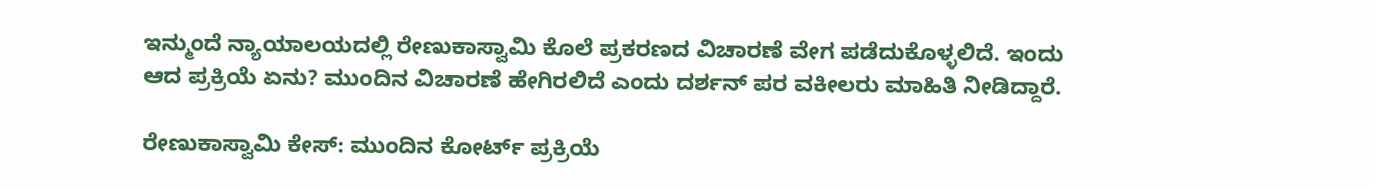ಇನ್ಮುಂದೆ ನ್ಯಾಯಾಲಯದಲ್ಲಿ ರೇಣುಕಾಸ್ವಾಮಿ ಕೊಲೆ ಪ್ರಕರಣದ ವಿಚಾರಣೆ ವೇಗ ಪಡೆದುಕೊಳ್ಳಲಿದೆ. ಇಂದು ಆದ ಪ್ರಕ್ರಿಯೆ ಏನು? ಮುಂದಿನ ವಿಚಾರಣೆ ಹೇಗಿರಲಿದೆ ಎಂದು ದರ್ಶನ್ ಪರ ವಕೀಲರು ಮಾಹಿತಿ ನೀಡಿದ್ದಾರೆ.

ರೇಣುಕಾಸ್ವಾಮಿ ಕೇಸ್: ಮುಂದಿನ ಕೋರ್ಟ್ ಪ್ರಕ್ರಿಯೆ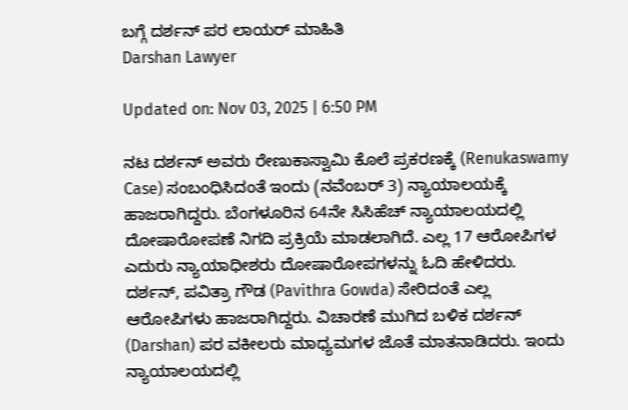ಬಗ್ಗೆ ದರ್ಶನ್ ಪರ ಲಾಯರ್ ಮಾಹಿತಿ
Darshan Lawyer

Updated on: Nov 03, 2025 | 6:50 PM

ನಟ ದರ್ಶನ್ ಅವರು ರೇಣುಕಾಸ್ವಾಮಿ ಕೊಲೆ ಪ್ರಕರಣಕ್ಕೆ (Renukaswamy Case) ಸಂಬಂಧಿಸಿದಂತೆ ಇಂದು (ನವೆಂಬರ್ 3) ನ್ಯಾಯಾಲಯಕ್ಕೆ ಹಾಜರಾಗಿದ್ದರು. ಬೆಂಗಳೂರಿನ 64ನೇ ಸಿಸಿಹೆಚ್ ನ್ಯಾಯಾಲಯದಲ್ಲಿ ದೋಷಾರೋಪಣೆ ನಿಗದಿ ಪ್ರಕ್ರಿಯೆ ಮಾಡಲಾಗಿದೆ. ಎಲ್ಲ 17 ಆರೋಪಿಗಳ ಎದುರು ನ್ಯಾಯಾಧೀಶರು ದೋಷಾರೋಪಗಳನ್ನು ಓದಿ ಹೇಳಿದರು. ದರ್ಶನ್, ಪವಿತ್ರಾ ಗೌಡ (Pavithra Gowda) ಸೇರಿದಂತೆ ಎಲ್ಲ ಆರೋಪಿಗಳು ಹಾಜರಾಗಿದ್ದರು. ವಿಚಾರಣೆ ಮುಗಿದ ಬಳಿಕ ದರ್ಶನ್ (Darshan) ಪರ ವಕೀಲರು ಮಾಧ್ಯಮಗಳ ಜೊತೆ ಮಾತನಾಡಿದರು. ಇಂದು ನ್ಯಾಯಾಲಯದಲ್ಲಿ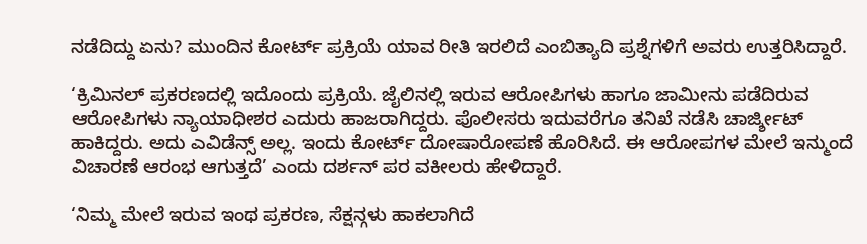ನಡೆದಿದ್ದು ಏನು? ಮುಂದಿನ ಕೋರ್ಟ್ ಪ್ರಕ್ರಿಯೆ ಯಾವ ರೀತಿ ಇರಲಿದೆ ಎಂಬಿತ್ಯಾದಿ ಪ್ರಶ್ನೆಗಳಿಗೆ ಅವರು ಉತ್ತರಿಸಿದ್ದಾರೆ.

‘ಕ್ರಿಮಿನಲ್ ಪ್ರಕರಣದಲ್ಲಿ ಇದೊಂದು ಪ್ರಕ್ರಿಯೆ. ಜೈಲಿನಲ್ಲಿ ಇರುವ ಆರೋಪಿಗಳು ಹಾಗೂ ಜಾಮೀನು ಪಡೆದಿರುವ ಆರೋಪಿಗಳು ನ್ಯಾಯಾಧೀಶರ ಎದುರು ಹಾಜರಾಗಿದ್ದರು. ಪೊಲೀಸರು ಇದುವರೆಗೂ ತನಿಖೆ ನಡೆಸಿ ಚಾರ್ಜ್ಶೀಟ್ ಹಾಕಿದ್ದರು. ಅದು ಎವಿಡೆನ್ಸ್ ಅಲ್ಲ. ಇಂದು ಕೋರ್ಟ್ ದೋಷಾರೋಪಣೆ ಹೊರಿಸಿದೆ. ಈ ಆರೋಪಗಳ ಮೇಲೆ ಇನ್ಮುಂದೆ ವಿಚಾರಣೆ ಆರಂಭ ಆಗುತ್ತದೆ’ ಎಂದು ದರ್ಶನ್ ಪರ ವಕೀಲರು ಹೇಳಿದ್ದಾರೆ.

‘ನಿಮ್ಮ ಮೇಲೆ ಇರುವ ಇಂಥ ಪ್ರಕರಣ, ಸೆಕ್ಷನ್ಗಳು ಹಾಕಲಾಗಿದೆ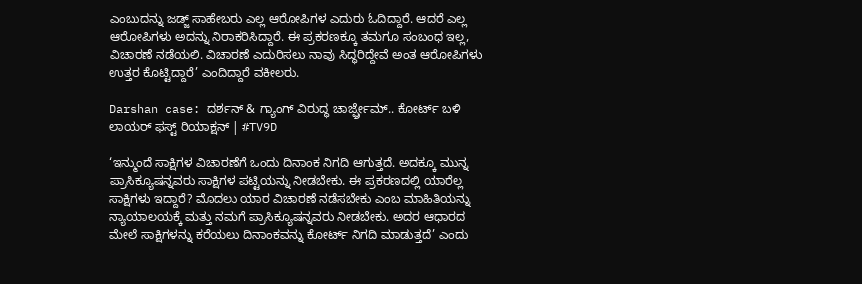ಎಂಬುದನ್ನು ಜಡ್ಜ್ ಸಾಹೇಬರು ಎಲ್ಲ ಆರೋಪಿಗಳ ಎದುರು ಓದಿದ್ದಾರೆ. ಆದರೆ ಎಲ್ಲ ಆರೋಪಿಗಳು ಅದನ್ನು ನಿರಾಕರಿಸಿದ್ದಾರೆ. ಈ ಪ್ರಕರಣಕ್ಕೂ ತಮಗೂ ಸಂಬಂಧ ಇಲ್ಲ, ವಿಚಾರಣೆ ನಡೆಯಲಿ. ವಿಚಾರಣೆ ಎದುರಿಸಲು ನಾವು ಸಿದ್ಧರಿದ್ದೇವೆ ಅಂತ ಆರೋಪಿಗಳು ಉತ್ತರ ಕೊಟ್ಟಿದ್ದಾರೆ’ ಎಂದಿದ್ದಾರೆ ವಕೀಲರು.

Darshan case: ದರ್ಶನ್ & ಗ್ಯಾಂಗ್ ವಿರುದ್ಧ ಚಾರ್ಜ್ಫ್ರೇಮ್.. ಕೋರ್ಟ್ ಬಳಿ ಲಾಯರ್ ಫಸ್ಟ್ ರಿಯಾಕ್ಷನ್ | #TV9D

‘ಇನ್ಮುಂದೆ ಸಾಕ್ಷಿಗಳ ವಿಚಾರಣೆಗೆ ಒಂದು ದಿನಾಂಕ ನಿಗದಿ ಆಗುತ್ತದೆ. ಅದಕ್ಕೂ ಮುನ್ನ ಪ್ರಾಸಿಕ್ಯೂಷನ್ನವರು ಸಾಕ್ಷಿಗಳ ಪಟ್ಟಿಯನ್ನು ನೀಡಬೇಕು. ಈ ಪ್ರಕರಣದಲ್ಲಿ ಯಾರೆಲ್ಲ ಸಾಕ್ಷಿಗಳು ಇದ್ದಾರೆ? ಮೊದಲು ಯಾರ ವಿಚಾರಣೆ ನಡೆಸಬೇಕು ಎಂಬ ಮಾಹಿತಿಯನ್ನು ನ್ಯಾಯಾಲಯಕ್ಕೆ ಮತ್ತು ನಮಗೆ ಪ್ರಾಸಿಕ್ಯೂಷನ್ನವರು ನೀಡಬೇಕು. ಅದರ ಆಧಾರದ ಮೇಲೆ ಸಾಕ್ಷಿಗಳನ್ನು ಕರೆಯಲು ದಿನಾಂಕವನ್ನು ಕೋರ್ಟ್ ನಿಗದಿ ಮಾಡುತ್ತದೆ’ ಎಂದು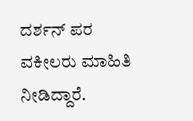ದರ್ಶನ್ ಪರ ವಕೀಲರು ಮಾಹಿತಿ ನೀಡಿದ್ದಾರೆ.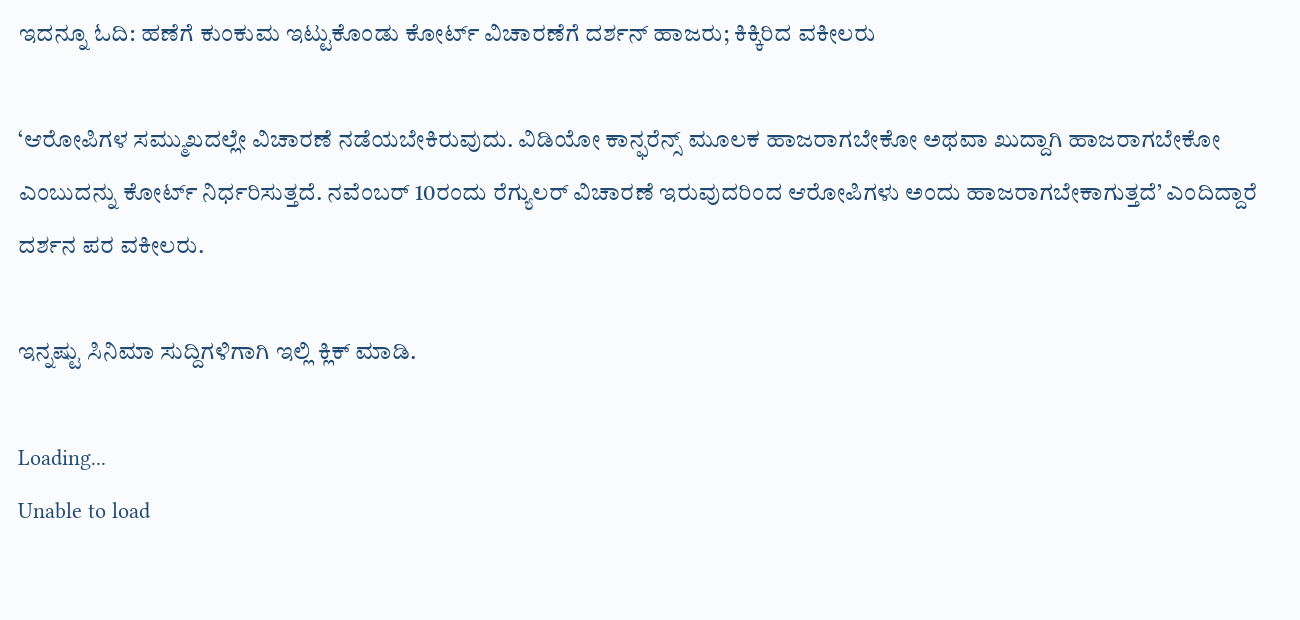ಇದನ್ನೂ ಓದಿ: ಹಣೆಗೆ ಕುಂಕುಮ ಇಟ್ಟುಕೊಂಡು ಕೋರ್ಟ್ ವಿಚಾರಣೆಗೆ ದರ್ಶನ್ ಹಾಜರು; ಕಿಕ್ಕಿರಿದ ವಕೀಲರು

‘ಆರೋಪಿಗಳ ಸಮ್ಮುಖದಲ್ಲೇ ವಿಚಾರಣೆ ನಡೆಯಬೇಕಿರುವುದು. ವಿಡಿಯೋ ಕಾನ್ಫರೆನ್ಸ್ ಮೂಲಕ ಹಾಜರಾಗಬೇಕೋ ಅಥವಾ ಖುದ್ದಾಗಿ ಹಾಜರಾಗಬೇಕೋ ಎಂಬುದನ್ನು ಕೋರ್ಟ್ ನಿರ್ಧರಿಸುತ್ತದೆ. ನವೆಂಬರ್ 10ರಂದು ರೆಗ್ಯುಲರ್ ವಿಚಾರಣೆ ಇರುವುದರಿಂದ ಆರೋಪಿಗಳು ಅಂದು ಹಾಜರಾಗಬೇಕಾಗುತ್ತದೆ’ ಎಂದಿದ್ದಾರೆ ದರ್ಶನ ಪರ ವಕೀಲರು.

ಇನ್ನಷ್ಟು ಸಿನಿಮಾ ಸುದ್ದಿಗಳಿಗಾಗಿ ಇಲ್ಲಿ ಕ್ಲಿಕ್ ಮಾಡಿ.

Loading...
Unable to load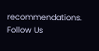recommendations.
Follow Us